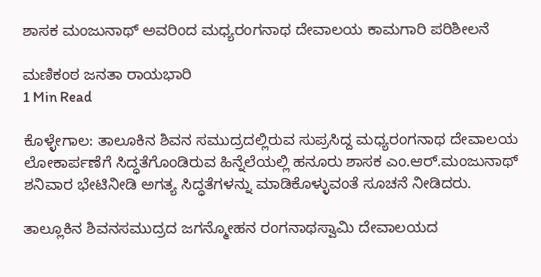ಶಾಸಕ ಮಂಜುನಾಥ್ ಅವರಿಂದ ಮಧ್ಯರಂಗನಾಥ ದೇವಾಲಯ ಕಾಮಗಾರಿ ಪರಿಶೀಲನೆ

ಮಣಿಕಂಠ ಜನತಾ ರಾಯಭಾರಿ
1 Min Read

ಕೊಳ್ಳೇಗಾಲ: ತಾಲೂಕಿನ ಶಿವನ ಸಮುದ್ರದಲ್ಲಿರುವ ಸುಪ್ರಸಿದ್ದ ಮಧ್ಯರಂಗನಾಥ ದೇವಾಲಯ ಲೋಕಾರ್ಪಣೆಗೆ ಸಿದ್ಧತೆಗೊಂಡಿರುವ ಹಿನ್ನೆಲೆಯಲ್ಲಿ ಹನೂರು ಶಾಸಕ ಎಂ.ಆರ್.ಮಂಜುನಾಥ್ ಶನಿವಾರ ಭೇಟಿನೀಡಿ ಅಗತ್ಯ ಸಿದ್ಧತೆಗಳನ್ನು ಮಾಡಿಕೊಳ್ಳುವಂತೆ ಸೂಚನೆ ನೀಡಿದರು.

ತಾಲ್ಲೂಕಿನ ಶಿವನಸಮುದ್ರದ ಜಗನ್ಮೋಹನ ರಂಗನಾಥಸ್ವಾಮಿ ದೇವಾಲಯದ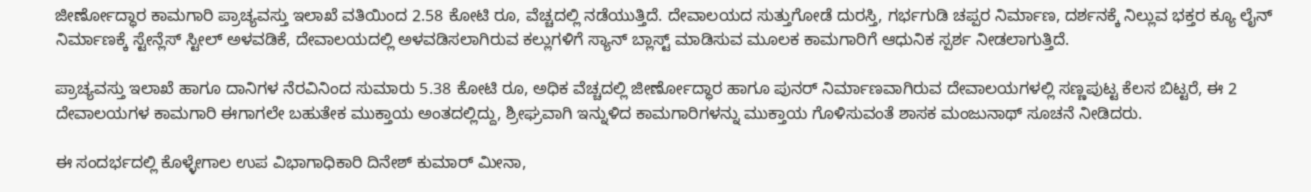ಜೀರ್ಣೋದ್ಧಾರ ಕಾಮಗಾರಿ ಪ್ರಾಚ್ಯವಸ್ತು ಇಲಾಖೆ ವತಿಯಿಂದ 2.58 ಕೋಟಿ ರೂ, ವೆಚ್ಚದಲ್ಲಿ ನಡೆಯುತ್ತಿದೆ. ದೇವಾಲಯದ ಸುತ್ತುಗೋಡೆ ದುರಸ್ತಿ, ಗರ್ಭಗುಡಿ ಚಪ್ಪರ ನಿರ್ಮಾಣ, ದರ್ಶನಕ್ಕೆ ನಿಲ್ಲುವ ಭಕ್ತರ ಕ್ಯೂ ಲೈನ್ ನಿರ್ಮಾಣಕ್ಕೆ ಸ್ಟೇನ್ಲೆಸ್ ಸ್ಟೀಲ್ ಅಳವಡಿಕೆ, ದೇವಾಲಯದಲ್ಲಿ ಅಳವಡಿಸಲಾಗಿರುವ ಕಲ್ಲುಗಳಿಗೆ ಸ್ಯಾನ್ ಬ್ಲಾಸ್ಟ್ ಮಾಡಿಸುವ ಮೂಲಕ ಕಾಮಗಾರಿಗೆ ಆಧುನಿಕ ಸ್ಪರ್ಶ ನೀಡಲಾಗುತ್ತಿದೆ.

ಪ್ರಾಚ್ಯವಸ್ತು ಇಲಾಖೆ ಹಾಗೂ ದಾನಿಗಳ ನೆರವಿನಿಂದ ಸುಮಾರು 5.38 ಕೋಟಿ ರೂ, ಅಧಿಕ ವೆಚ್ಚದಲ್ಲಿ ಜೀರ್ಣೋದ್ಧಾರ ಹಾಗೂ ಪುನರ್ ನಿರ್ಮಾಣವಾಗಿರುವ ದೇವಾಲಯಗಳಲ್ಲಿ ಸಣ್ಣಪುಟ್ಟ ಕೆಲಸ ಬಿಟ್ಟರೆ, ಈ 2 ದೇವಾಲಯಗಳ ಕಾಮಗಾರಿ ಈಗಾಗಲೇ ಬಹುತೇಕ ಮುಕ್ತಾಯ ಅಂತದಲ್ಲಿದ್ದು, ಶ್ರೀಘ್ರವಾಗಿ ಇನ್ನುಳಿದ ಕಾಮಗಾರಿಗಳನ್ನು ಮುಕ್ತಾಯ ಗೊಳಿಸುವಂತೆ ಶಾಸಕ ಮಂಜುನಾಥ್ ಸೂಚನೆ ನೀಡಿದರು.

ಈ ಸಂದರ್ಭದಲ್ಲಿ ಕೊಳ್ಳೇಗಾಲ ಉಪ ವಿಭಾಗಾಧಿಕಾರಿ ದಿನೇಶ್ ಕುಮಾರ್ ಮೀನಾ,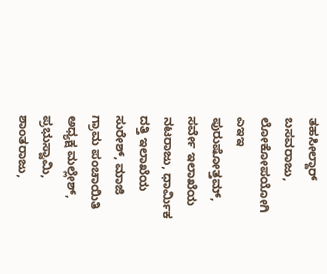ತಹಸೀಲ್ದಾರ್ ಬಸವರಾಜು,
ಲೋಕೋಪಯೋಗಿ ಎಇಇ ಪುರುಷೋತ್ತಮ್, ಸರ್ವೇ ಇಲಾಖೆಯ ನಟರಾಜು, ಧಾರ್ಮಿಕ ದತ್ತಿ ಇಲಾಖೆಯ ಸುರೇಶ್, ಮಾಜಿ ಗ್ರಾಮ ಪಂಚಾಯಿತಿ ಅಧ್ಯಕ್ಷ ಮಲ್ಲೇಶ್, ಪ್ರಭುಸ್ವಾಮಿ, ಶಾಂತರಾಜು,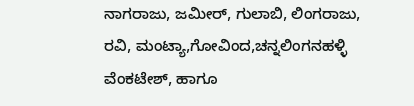ನಾಗರಾಜು, ಜಮೀರ್, ಗುಲಾಬಿ, ಲಿಂಗರಾಜು, ರವಿ, ಮಂಟ್ಯಾ,ಗೋವಿಂದ,ಚನ್ನಲಿಂಗನಹಳ್ಳಿ ವೆಂಕಟೇಶ್, ಹಾಗೂ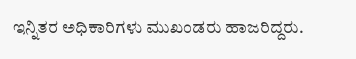ಇನ್ನಿತರ ಅಧಿಕಾರಿಗಳು ಮುಖಂಡರು ಹಾಜರಿದ್ದರು.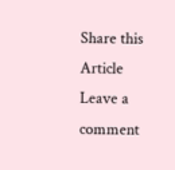Share this Article
Leave a comment